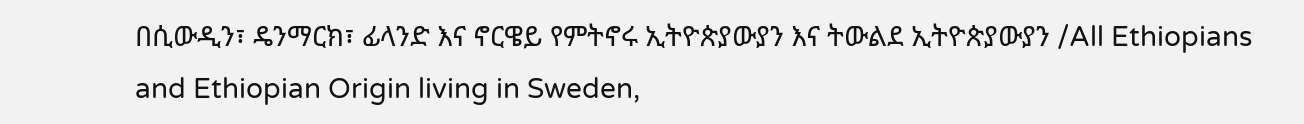በሲውዲን፣ ዴንማርክ፣ ፊላንድ እና ኖርዌይ የምትኖሩ ኢትዮጵያውያን እና ትውልደ ኢትዮጵያውያን /All Ethiopians and Ethiopian Origin living in Sweden,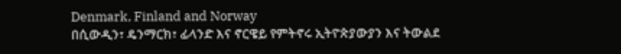Denmark, Finland and Norway
በሲውዲን፣ ዴንማርክ፣ ፊላንድ እና ኖርዌይ የምትኖሩ ኢትዮጵያውያን እና ትውልደ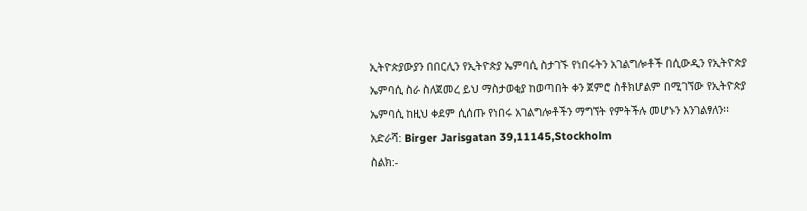ኢትዮጵያውያን በበርሊን የኢትዮጵያ ኤምባሲ ስታገኙ የነበሩትን አገልግሎቶች በሲውዲን የኢትዮጵያ ኤምባሲ ስራ ስለጀመረ ይህ ማስታወቂያ ከወጣበት ቀን ጀምሮ ስቶክሆልም በሚገኘው የኢትዮጵያ ኤምባሲ ከዚህ ቀደም ሲሰጡ የነበሩ አገልግሎቶችን ማግኘት የምትችሉ መሆኑን እንገልፃለን፡፡
አድራሻ: Birger Jarisgatan 39,11145,Stockholm
ስልክ:-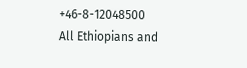+46-8-12048500
All Ethiopians and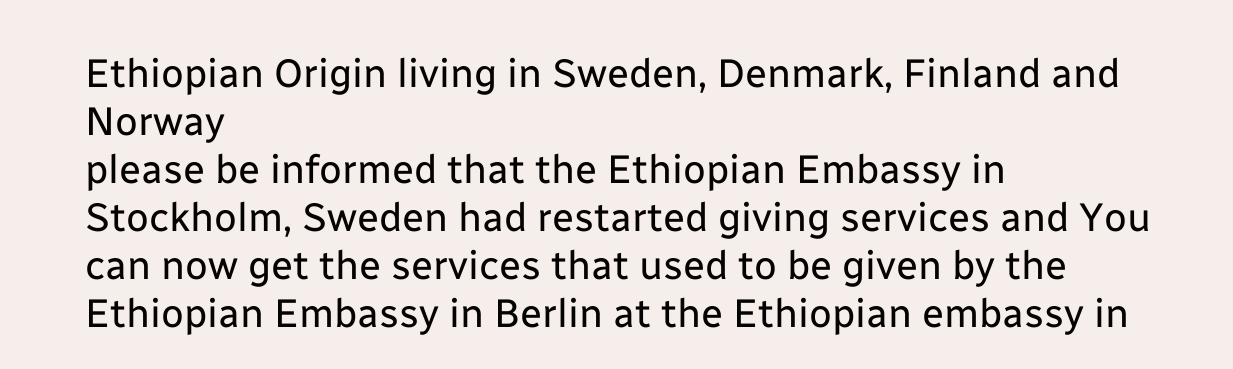Ethiopian Origin living in Sweden, Denmark, Finland and Norway
please be informed that the Ethiopian Embassy in Stockholm, Sweden had restarted giving services and You can now get the services that used to be given by the Ethiopian Embassy in Berlin at the Ethiopian embassy in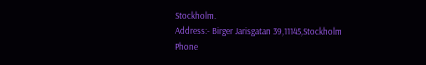Stockholm.
Address:- Birger Jarisgatan 39,11145,Stockholm
Phone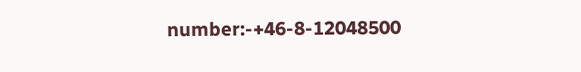number:-+46-8-12048500